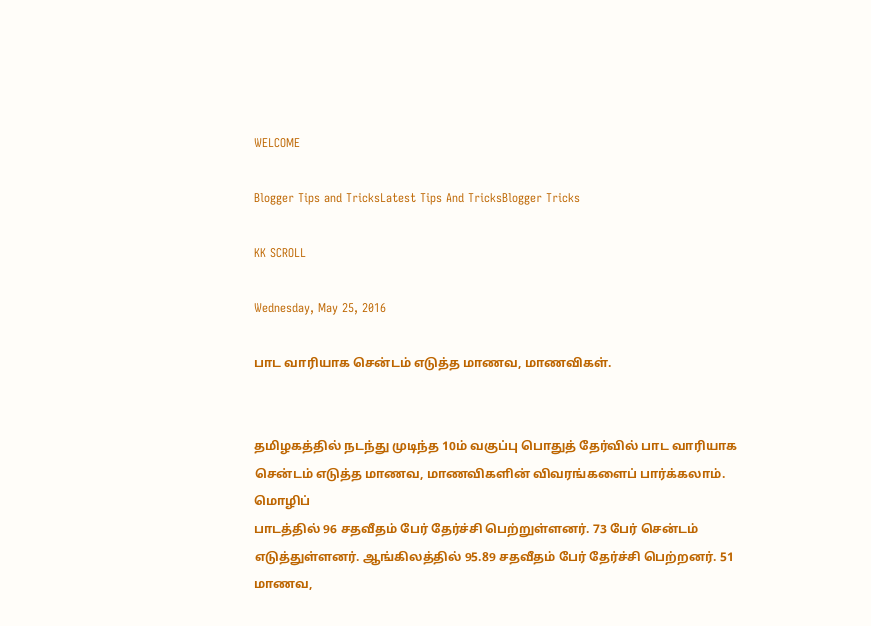WELCOME

Blogger Tips and TricksLatest Tips And TricksBlogger Tricks

KK SCROLL

Wednesday, May 25, 2016

பாட வாரியாக சென்டம் எடுத்த மாணவ, மாணவிகள்.


தமிழகத்தில் நடந்து முடிந்த 10ம் வகுப்பு பொதுத் தேர்வில் பாட வாரியாக சென்டம் எடுத்த மாணவ, மாணவிகளின் விவரங்களைப் பார்க்கலாம். மொழிப்
பாடத்தில் 96 சதவீதம் பேர் தேர்ச்சி பெற்றுள்ளனர். 73 பேர் சென்டம் எடுத்துள்ளனர். ஆங்கிலத்தில் 95.89 சதவீதம் பேர் தேர்ச்சி பெற்றனர். 51 மாணவ,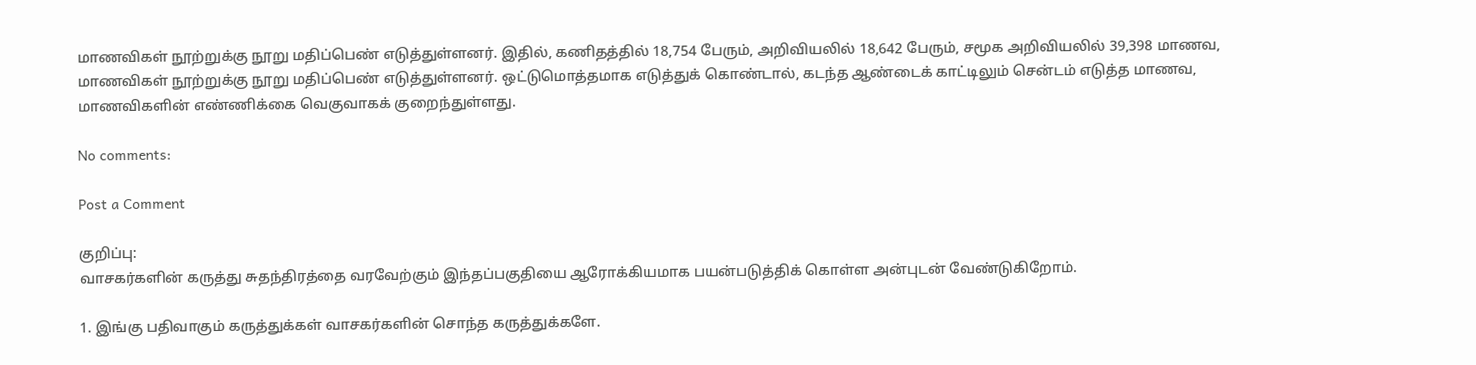மாணவிகள் நூற்றுக்கு நூறு மதிப்பெண் எடுத்துள்ளனர். இதில், கணிதத்தில் 18,754 பேரும், அறிவியலில் 18,642 பேரும், சமூக அறிவியலில் 39,398 மாணவ, மாணவிகள் நூற்றுக்கு நூறு மதிப்பெண் எடுத்துள்ளனர். ஒட்டுமொத்தமாக எடுத்துக் கொண்டால், கடந்த ஆண்டைக் காட்டிலும் சென்டம் எடுத்த மாணவ, மாணவிகளின் எண்ணிக்கை வெகுவாகக் குறைந்துள்ளது.

No comments:

Post a Comment

குறிப்பு:
வாசகர்களின் கருத்து சுதந்திரத்தை வரவேற்கும் இந்தப்பகுதியை ஆரோக்கியமாக பயன்படுத்திக் கொள்ள அன்புடன் வேண்டுகிறோம்.

1. இங்கு பதிவாகும் கருத்துக்கள் வாசகர்களின் சொந்த கருத்துக்களே.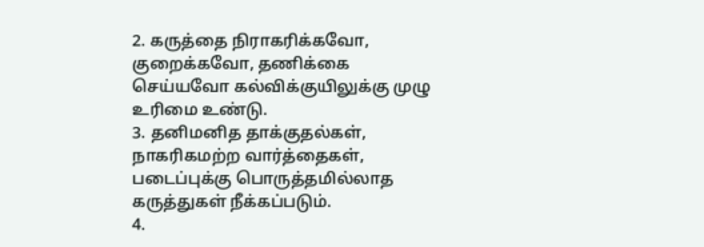2. கருத்தை நிராகரிக்கவோ, குறைக்கவோ, தணிக்கை செய்யவோ கல்விக்குயிலுக்கு முழு உரிமை உண்டு.
3. தனிமனித தாக்குதல்கள், நாகரிகமற்ற வார்த்தைகள், படைப்புக்கு பொருத்தமில்லாத கருத்துகள் நீக்கப்படும்.
4.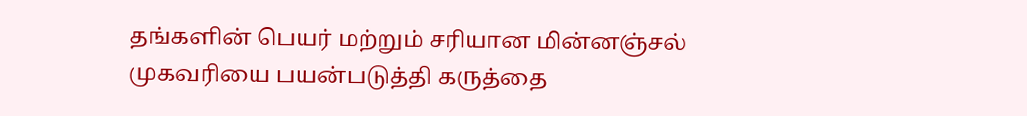தங்களின் பெயர் மற்றும் சரியான மின்னஞ்சல் முகவரியை பயன்படுத்தி கருத்தை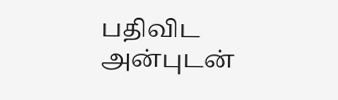பதிவிட அன்புடன்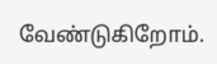வேண்டுகிறோம்.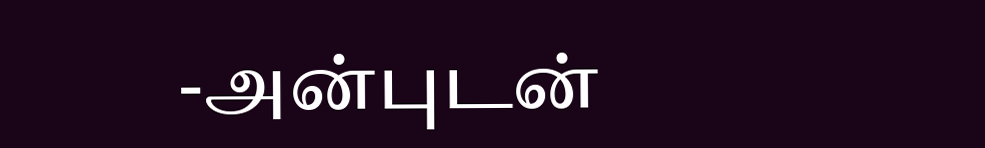-அன்புடன்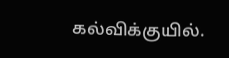கல்விக்குயில்.